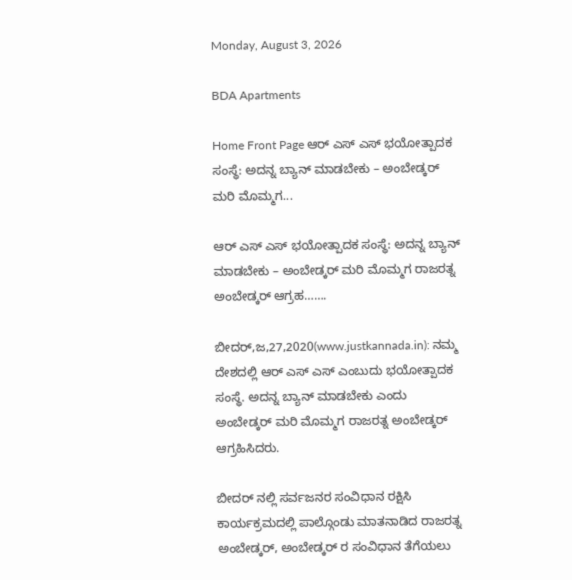Monday, August 3, 2026

BDA Apartments

Home Front Page ಆರ್ ಎಸ್ ಎಸ್ ಭಯೋತ್ಪಾದಕ ಸಂಸ್ಥೆ: ಅದನ್ನ ಬ್ಯಾನ್ ಮಾಡಬೇಕು – ಅಂಬೇಡ್ಕರ್ ಮರಿ ಮೊಮ್ಮಗ...

ಆರ್ ಎಸ್ ಎಸ್ ಭಯೋತ್ಪಾದಕ ಸಂಸ್ಥೆ: ಅದನ್ನ ಬ್ಯಾನ್ ಮಾಡಬೇಕು – ಅಂಬೇಡ್ಕರ್ ಮರಿ ಮೊಮ್ಮಗ ರಾಜರತ್ನ ಅಂಬೇಡ್ಕರ್ ಆಗ್ರಹ…….

ಬೀದರ್,ಜ,27,2020(www.justkannada.in): ನಮ್ಮ ದೇಶದಲ್ಲಿ ಆರ್ ಎಸ್ ಎಸ್ ಎಂಬುದು ಭಯೋತ್ಪಾದಕ ಸಂಸ್ಥೆ. ಅದನ್ನ ಬ್ಯಾನ್ ಮಾಡಬೇಕು ಎಂದು ಅಂಬೇಡ್ಕರ್ ಮರಿ ಮೊಮ್ಮಗ ರಾಜರತ್ನ ಅಂಬೇಡ್ಕರ್ ಆಗ್ರಹಿಸಿದರು.

ಬೀದರ್ ನಲ್ಲಿ ಸರ್ವಜನರ ಸಂವಿಧಾನ ರಕ್ಷಿಸಿ ಕಾರ್ಯಕ್ರಮದಲ್ಲಿ ಪಾಲ್ಗೊಂಡು ಮಾತನಾಡಿದ ರಾಜರತ್ನ ಅಂಬೇಡ್ಕರ್, ಅಂಬೇಡ್ಕರ್ ರ ಸಂವಿಧಾನ ತೆಗೆಯಲು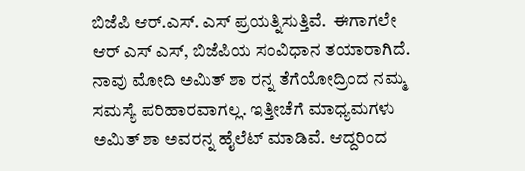ಬಿಜೆಪಿ ಆರ್.ಎಸ್. ಎಸ್ ಪ್ರಯತ್ನಿಸುತ್ತಿವೆ.  ಈಗಾಗಲೇ ಆರ್ ಎಸ್ ಎಸ್, ಬಿಜೆಪಿಯ ಸಂವಿಧಾನ ತಯಾರಾಗಿದೆ. ನಾವು ಮೋದಿ ಅಮಿತ್ ಶಾ ರನ್ನ ತೆಗೆಯೋದ್ರಿಂದ ನಮ್ಮ ಸಮಸ್ಯೆ ಪರಿಹಾರವಾಗಲ್ಲ. ಇತ್ತೀಚೆಗೆ ಮಾಧ್ಯಮಗಳು ಅಮಿತ್ ಶಾ ಅವರನ್ನ ಹೈಲೆಟ್ ಮಾಡಿವೆ. ಆದ್ದರಿಂದ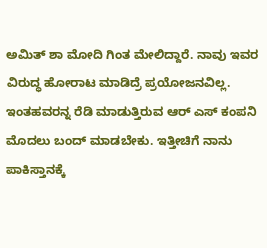ಅಮಿತ್ ಶಾ ಮೋದಿ ಗಿಂತ ಮೇಲಿದ್ದಾರೆ. ನಾವು ಇವರ ವಿರುದ್ಧ ಹೋರಾಟ ಮಾಡಿದ್ರೆ ಪ್ರಯೋಜನವಿಲ್ಲ. ಇಂತಹವರನ್ನ ರೆಡಿ ಮಾಡುತ್ತಿರುವ ಆರ್ ಎಸ್ ಕಂಪನಿ ಮೊದಲು ಬಂದ್ ಮಾಡಬೇಕು. ಇತ್ತೀಚಿಗೆ ನಾನು ಪಾಕಿಸ್ತಾನಕ್ಕೆ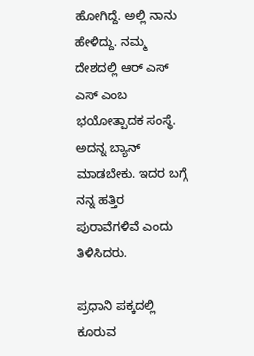ಹೋಗಿದ್ದೆ‌. ಅಲ್ಲಿ ನಾನು ಹೇಳಿದ್ದು. ನಮ್ಮ ದೇಶದಲ್ಲಿ ಆರ್ ಎಸ್ ಎಸ್ ಎಂಬ ಭಯೋತ್ಪಾದಕ ಸಂಸ್ಥೆ. ಅದನ್ನ ಬ್ಯಾನ್ ಮಾಡಬೇಕು. ಇದರ ಬಗ್ಗೆ ನನ್ನ ಹತ್ತಿರ ಪುರಾವೆಗಳಿವೆ ಎಂದು ತಿಳಿಸಿದರು.

ಪ್ರಧಾನಿ ಪಕ್ಕದಲ್ಲಿ ಕೂರುವ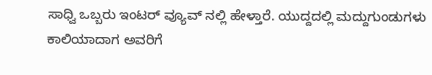ಸಾಧ್ವಿ ಒಬ್ಬರು ಇಂಟರ್ ವ್ಯೂವ್ ನಲ್ಲಿ ಹೇಳ್ತಾರೆ. ಯುದ್ದದಲ್ಲಿ ಮದ್ದುಗುಂಡುಗಳು ಕಾಲಿಯಾದಾಗ ಅವರಿಗೆ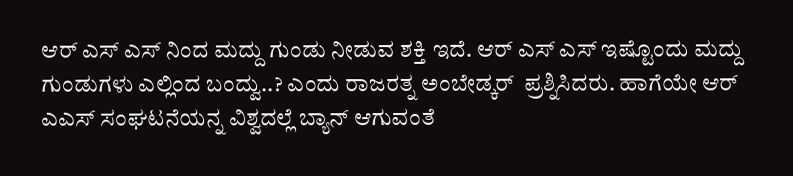ಆರ್ ಎಸ್ ಎಸ್ ನಿಂದ ಮದ್ದು ಗುಂಡು ನೀಡುವ ಶಕ್ತಿ ಇದೆ. ಆರ್ ಎಸ್ ಎಸ್ ಇಷ್ಟೊಂದು ಮದ್ದು ಗುಂಡುಗಳು ಎಲ್ಲಿಂದ ಬಂದ್ವು..? ಎಂದು ರಾಜರತ್ನ ಅಂಬೇಡ್ಕರ್  ಪ್ರಶ್ನಿಸಿದರು. ಹಾಗೆಯೇ ಆರ್ ಎಎಸ್ ಸಂಘಟನೆಯನ್ನ ವಿಶ್ವದಲ್ಲೆ ಬ್ಯಾನ್ ಆಗುವಂತೆ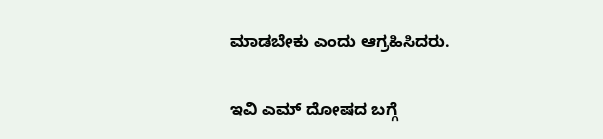ಮಾಡಬೇಕು ಎಂದು ಆಗ್ರಹಿಸಿದರು.

ಇವಿ ಎಮ್ ದೋಷದ ಬಗ್ಗೆ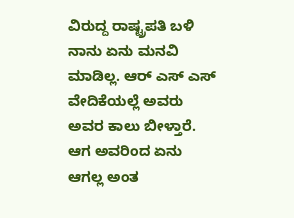ವಿರುದ್ದ ರಾಷ್ಟ್ರಪತಿ ಬಳಿ  ನಾನು ಏನು ಮನವಿ ಮಾಡಿಲ್ಲ. ಆರ್ ಎಸ್ ಎಸ್ ವೇದಿಕೆಯಲ್ಲೆ ಅವರು ಅವರ ಕಾಲು ಬೀಳ್ತಾರೆ. ಆಗ ಅವರಿಂದ ಏನು ಆಗಲ್ಲ ಅಂತ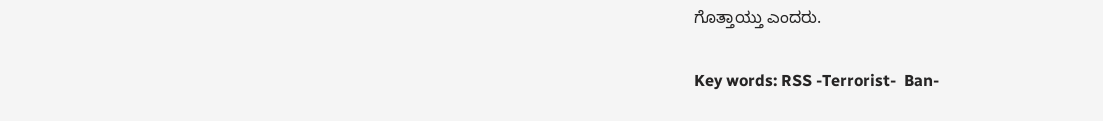ಗೊತ್ತಾಯ್ತು ಎಂದರು.

Key words: RSS -Terrorist-  Ban-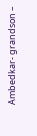Ambedkar- grandson –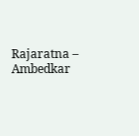Rajaratna – Ambedkar